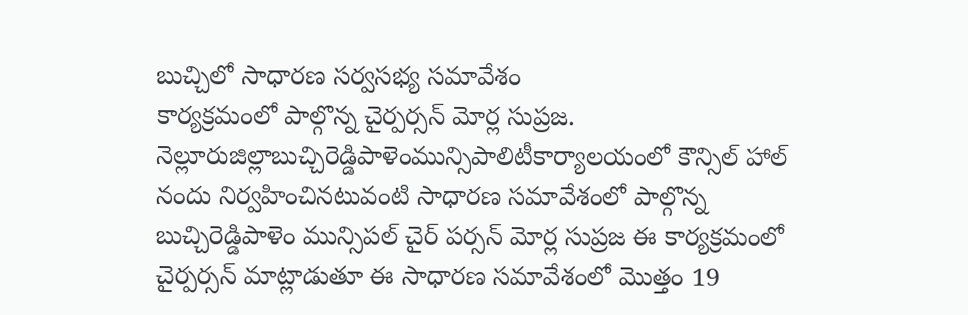బుచ్చిలో సాధారణ సర్వసభ్య సమావేశం
కార్యక్రమంలో పాల్గొన్న చైర్పర్సన్ మోర్ల సుప్రజ.
నెల్లూరుజిల్లాబుచ్చిరెడ్డిపాళెంమున్సిపాలిటీకార్యాలయంలో కౌన్సిల్ హాల్ నందు నిర్వహించినటువంటి సాధారణ సమావేశంలో పాల్గొన్న బుచ్చిరెడ్డిపాళెం మున్సిపల్ చైర్ పర్సన్ మోర్ల సుప్రజ ఈ కార్యక్రమంలో చైర్పర్సన్ మాట్లాడుతూ ఈ సాధారణ సమావేశంలో మొత్తం 19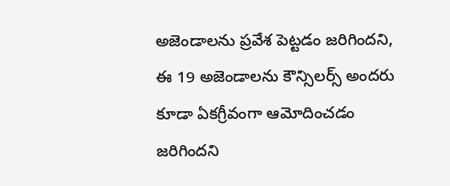అజెండాలను ప్రవేశ పెట్టడం జరిగిందని, ఈ 19 అజెండాలను కౌన్సిలర్స్ అందరు కూడా ఏకగ్రీవంగా ఆమోదించడం జరిగిందని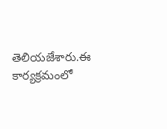తెలియజేశారు.ఈ కార్యక్రమంలో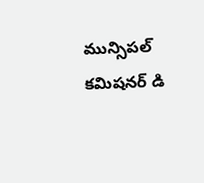మున్సిపల్ కమిషనర్ డి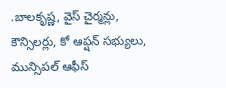.బాలకృష్ణ, వైస్ చైర్మన్లు, కౌన్సిలర్లు, కో ఆప్షన్ సభ్యులు, మున్సిపల్ ఆఫీస్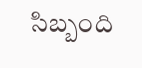సిబ్బంది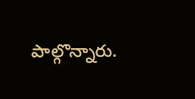పాల్గొన్నారు.